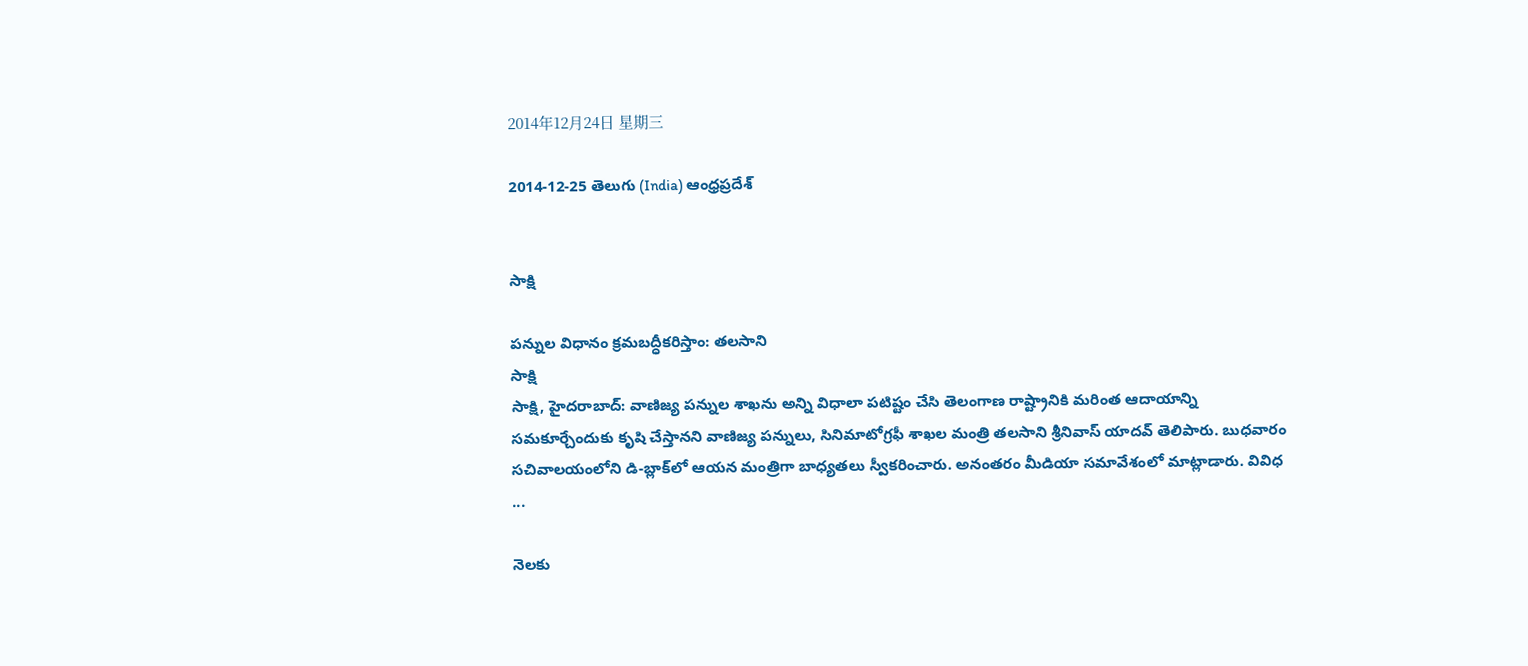2014年12月24日 星期三

2014-12-25 తెలుగు (India) ఆంధ్రప్రదేశ్


సాక్షి

పన్నుల విధానం క్రమబద్ధీకరిస్తాం: తలసాని
సాక్షి
సాక్షి, హైదరాబాద్: వాణిజ్య పన్నుల శాఖను అన్ని విధాలా పటిష్టం చేసి తెలంగాణ రాష్ట్రానికి మరింత ఆదాయాన్ని సమకూర్చేందుకు కృషి చేస్తానని వాణిజ్య పన్నులు, సినిమాటోగ్రఫీ శాఖల మంత్రి తలసాని శ్రీనివాస్ యాదవ్ తెలిపారు. బుధవారం సచివాలయంలోని డి-బ్లాక్‌లో ఆయన మంత్రిగా బాధ్యతలు స్వీకరించారు. అనంతరం మీడియా సమావేశంలో మాట్లాడారు. వివిధ ...

నెలకు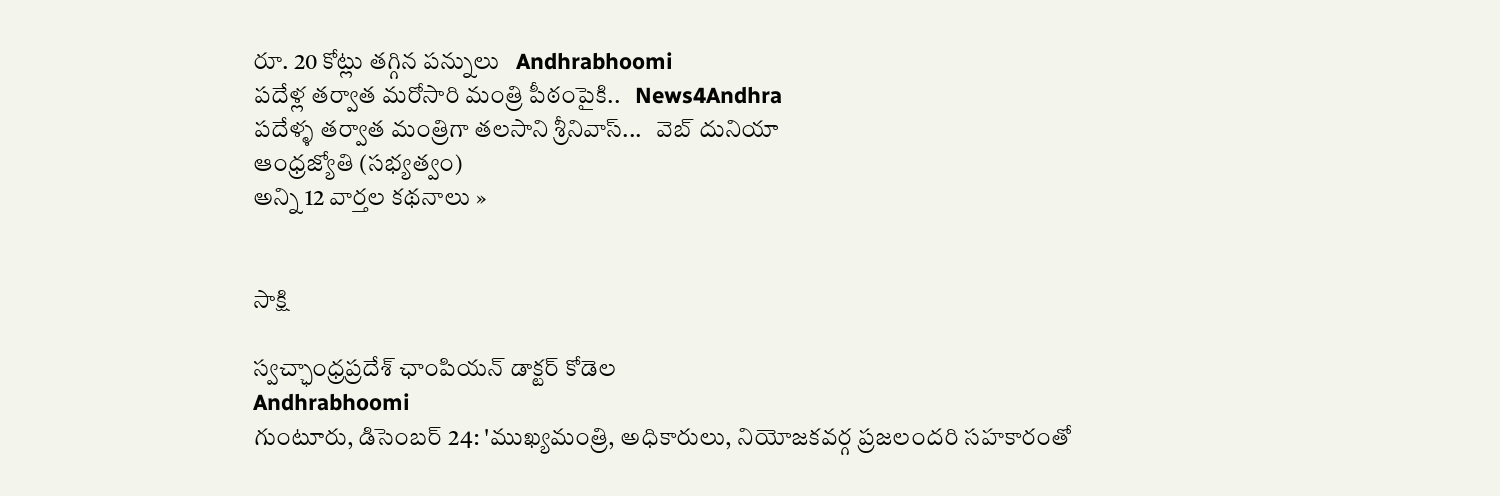రూ. 20 కోట్లు తగ్గిన పన్నులు   Andhrabhoomi
పదేళ్ల తర్వాత మరోసారి మంత్రి పీఠంపైకి..   News4Andhra
పదేళ్ళ తర్వాత మంత్రిగా తలసాని శ్రీనివాస్...   వెబ్ దునియా
ఆంధ్రజ్యోతి (సభ్యత్వం)
అన్ని 12 వార్తల కథనాలు »


సాక్షి

స్వచ్ఛాంధ్రప్రదేశ్ ఛాంపియన్ డాక్టర్ కోడెల
Andhrabhoomi
గుంటూరు, డిసెంబర్ 24: 'ముఖ్యమంత్రి, అధికారులు, నియోజకవర్గ ప్రజలందరి సహకారంతో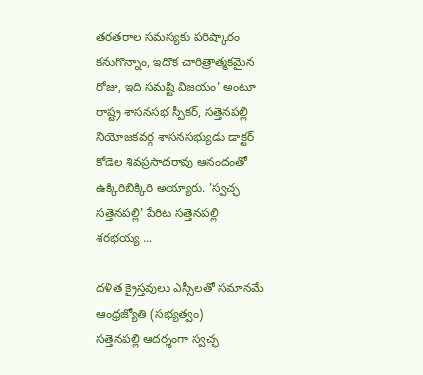తరతరాల సమస్యకు పరిష్కారం కనుగొన్నాం, ఇదొక చారిత్రాత్మకమైన రోజు, ఇది సమష్టి విజయం' అంటూ రాష్ట్ర శాసనసభ స్పీకర్, సత్తెనపల్లి నియోజకవర్గ శాసనసభ్యుడు డాక్టర్ కోడెల శివప్రసాదరావు ఆనందంతో ఉక్కిరిబిక్కిరి అయ్యారు. 'స్వచ్ఛ సత్తెనపల్లి' పేరిట సత్తెనపల్లి శరభయ్య ...

దళిత క్రైస్తవులు ఎస్సీలతో సమానమే   ఆంధ్రజ్యోతి (సభ్యత్వం)
సత్తెనపల్లి ఆదర్శంగా స్వచ్ఛ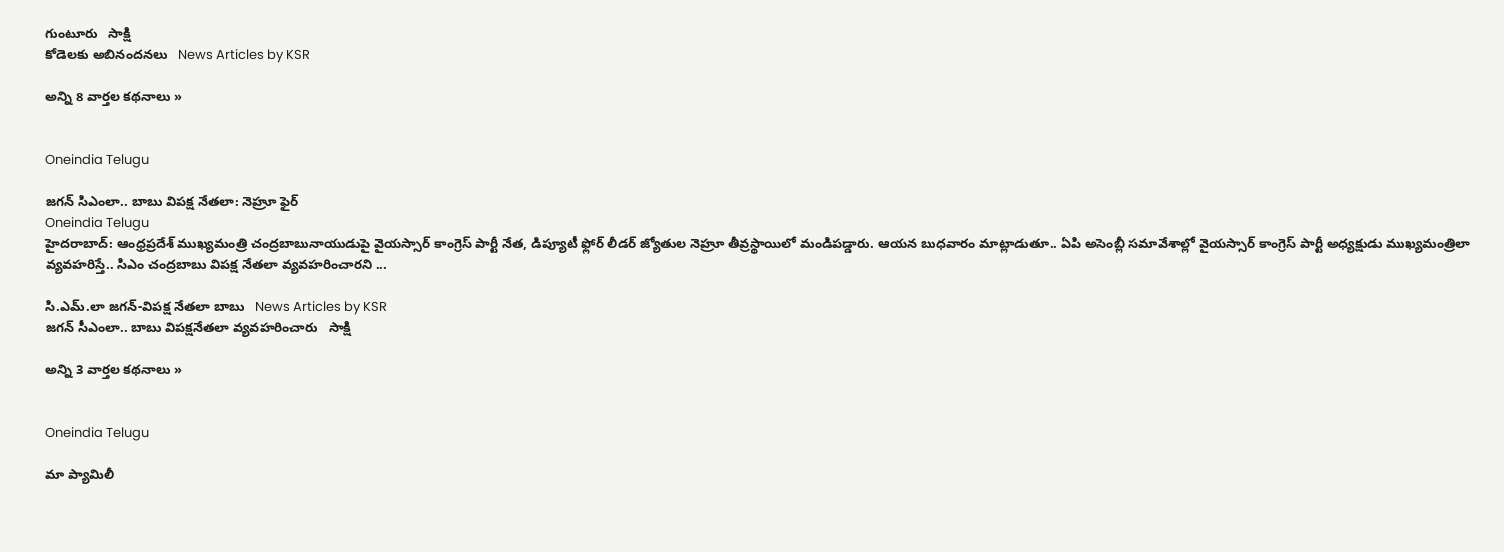గుంటూరు   సాక్షి
కోడెలకు అబినందనలు   News Articles by KSR

అన్ని 8 వార్తల కథనాలు »


Oneindia Telugu

జగన్ సిఎంలా.. బాబు విపక్ష నేతలా: నెహ్రూ ఫైర్
Oneindia Telugu
హైదరాబాద్: ఆంధ్రప్రదేశ్ ముఖ్యమంత్రి చంద్రబాబునాయుడుపై వైయస్సార్ కాంగ్రెస్ పార్టీ నేత, డిప్యూటీ ఫ్లోర్ లీడర్ జ్యోతుల నెహ్రూ తీవ్రస్థాయిలో మండిపడ్డారు. ఆయన బుధవారం మాట్లాడుతూ.. ఏపి అసెంబ్లీ సమావేశాల్లో వైయస్సార్ కాంగ్రెస్ పార్టీ అధ్యక్షుడు ముఖ్యమంత్రిలా వ్యవహరిస్తే.. సిఎం చంద్రబాబు విపక్ష నేతలా వ్యవహరించారని ...

సి.ఎమ్.లా జగన్-విపక్ష నేతలా బాబు   News Articles by KSR
జగన్ సీఎంలా.. బాబు విపక్షనేతలా వ్యవహరించారు   సాక్షి

అన్ని 3 వార్తల కథనాలు »


Oneindia Telugu

మా ప్యామిలీ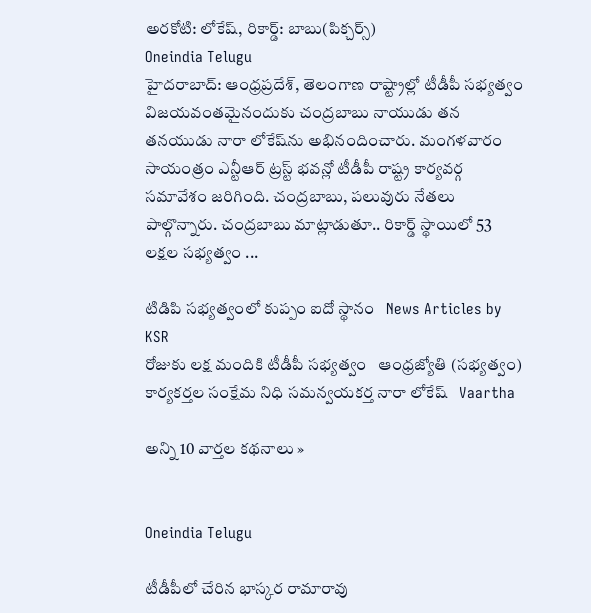అరకోటి: లోకేష్, రికార్డ్: బాబు(పిక్చర్స్)
Oneindia Telugu
హైదరాబాద్: ఆంధ్రప్రదేశ్, తెలంగాణ రాష్ట్రాల్లో టీడీపీ సభ్యత్వం విజయవంతమైనందుకు చంద్రబాబు నాయుడు తన తనయుడు నారా లోకేష్‌ను అభినందించారు. మంగళవారం సాయంత్రం ఎన్టీఆర్ ట్రస్ట్ భవన్లో టీడీపీ రాష్ట్ర కార్యవర్గ సమావేశం జరిగింది. చంద్రబాబు, పలువురు నేతలు పాల్గొన్నారు. చంద్రబాబు మాట్లాడుతూ.. రికార్డ్ స్థాయిలో 53 లక్షల సభ్యత్వం ...

టిడిపి సభ్యత్వంలో కుప్పం ఐదో స్థానం   News Articles by KSR
రోజుకు లక్ష మందికి టీడీపీ సభ్యత్వం   ఆంధ్రజ్యోతి (సభ్యత్వం)
కార్యకర్తల సంక్షేమ నిధి సమన్వయకర్త నారా లోకేష్‌   Vaartha

అన్ని 10 వార్తల కథనాలు »


Oneindia Telugu

టీడీపీలో చేరిన భాస్కర రామారావు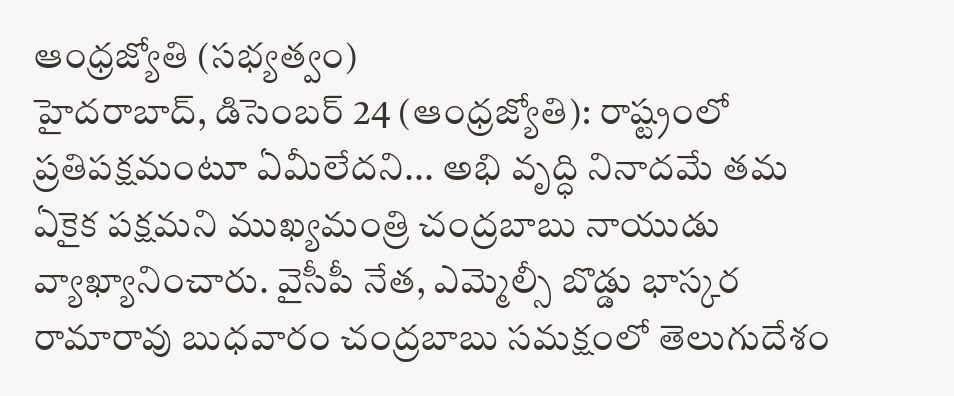ఆంధ్రజ్యోతి (సభ్యత్వం)
హైదరాబాద్‌, డిసెంబర్‌ 24 (ఆంధ్రజ్యోతి): రాష్ట్రంలో ప్రతిపక్షమంటూ ఏమీలేదని... అభి వృద్ధి నినాదమే తమ ఏకైక పక్షమని ముఖ్యమంత్రి చంద్రబాబు నాయుడు వ్యాఖ్యానించారు. వైసీపీ నేత, ఎమ్మెల్సీ బొడ్డు భాస్కర రామారావు బుధవారం చంద్రబాబు సమక్షంలో తెలుగుదేశం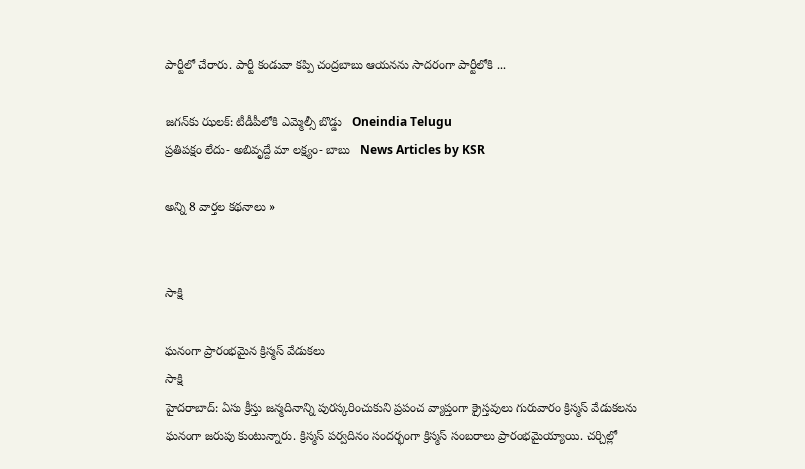పార్టీలో చేరారు. పార్టీ కండువా కప్పి చంద్రబాబు ఆయనను సాదరంగా పార్టీలోకి ...

జగన్‌కు ఝలక్: టీడీపీలోకి ఎమ్మెల్సీ బొడ్డు   Oneindia Telugu
ప్రతిపక్షం లేదు- అబివృద్దే మా లక్ష్యం- బాబు   News Articles by KSR

అన్ని 8 వార్తల కథనాలు »


సాక్షి

ఘనంగా ప్రారంభమైన క్రిస్మస్ వేడుకలు
సాక్షి
హైదరాబాద్: ఏసు క్రీస్తు జన్మదినాన్ని పురస్కరించుకుని ప్రపంచ వ్యాప్తంగా క్రైస్తవులు గురువారం క్రిస్మస్‌ వేడుకలను ఘనంగా జరుపు కుంటున్నారు. క్రిస్మస్ పర్వదినం సందర్భంగా క్రిస్మస్ సంబరాలు ప్రారంభమైయ్యాయి. చర్చిల్లో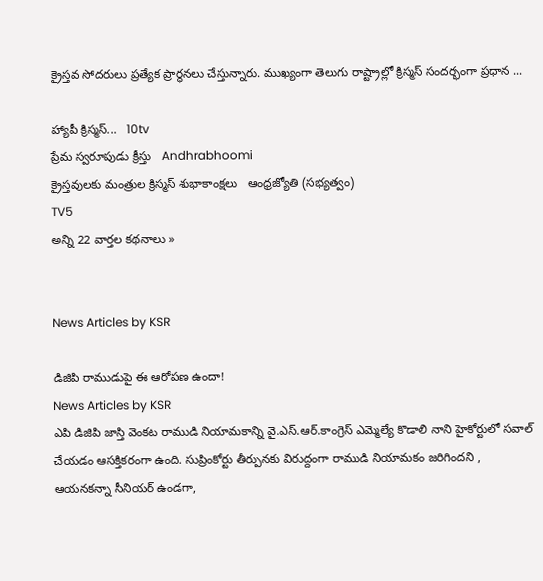క్రైస్తవ సోదరులు ప్రత్యేక ప్రార్థనలు చేస్తున్నారు. ముఖ్యంగా తెలుగు రాష్ట్రాల్లో క్రిస్మస్ సందర్భంగా ప్రధాన ...

హ్యాపీ క్రిస్మస్...   10tv
ప్రేమ స్వరూపుడు క్రీస్తు   Andhrabhoomi
క్రైస్తవులకు మంత్రుల క్రిస్మస్‌ శుభాకాంక్షలు   ఆంధ్రజ్యోతి (సభ్యత్వం)
TV5
అన్ని 22 వార్తల కథనాలు »


News Articles by KSR

డిజిపి రాముడుపై ఈ ఆరోపణ ఉందా!
News Articles by KSR
ఎపి డిజిపి జాస్తి వెంకట రాముడి నియామకాన్ని వై.ఎస్.ఆర్.కాంగ్రెస్ ఎమ్మెల్యే కొడాలి నాని హైకోర్టులో సవాల్ చేయడం ఆసక్తికరంగా ఉంది. సుప్రింకోర్టు తీర్పునకు విరుద్దంగా రాముడి నియామకం జరిగిందని , ఆయనకన్నా సీనియర్ ఉండగా,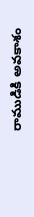రాముడికి అవకాశం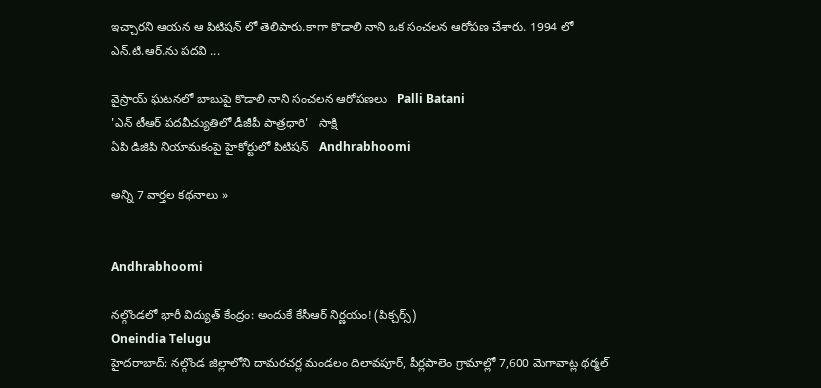ఇచ్చారని ఆయన ఆ పిటిషన్ లో తెలిపారు.కాగా కొడాలి నాని ఒక సంచలన ఆరోపణ చేశారు. 1994 లో ఎన్.టి.ఆర్.ను పదవి ...

వైస్రాయ్ ఘటనలో బాబుపై కొడాలి నాని సంచలన ఆరోపణలు   Palli Batani
'ఎన్ టీఆర్ పదవీచ్యుతిలో డీజీపీ పాత్రధారి'   సాక్షి
ఏపి డిజిపి నియామకంపై హైకోర్టులో పిటిషన్   Andhrabhoomi

అన్ని 7 వార్తల కథనాలు »


Andhrabhoomi

నల్గొండలో భారీ విద్యుత్ కేంద్రం: అందుకే కేసీఆర్ నిర్ణయం! (పిక్చర్స్)
Oneindia Telugu
హైదరాబాద్: నల్గొండ జిల్లాలోని దామరచర్ల మండలం దిలావపూర్, పీర్లపాలెం గ్రామాల్లో 7,600 మెగావాట్ల థర్మల్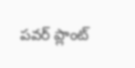పవర్ ప్లాంట్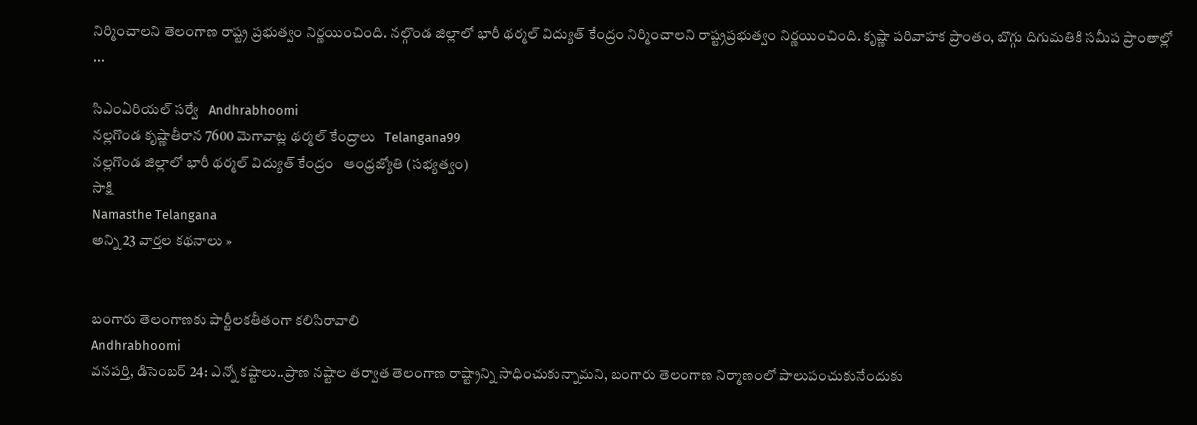నిర్మించాలని తెలంగాణ రాష్ట్ర ప్రభుత్వం నిర్ణయించింది. నల్గొండ జిల్లాలో భారీ థర్మల్‌ విద్యుత్‌ కేంద్రం నిర్మించాలని రాష్ట్రప్రభుత్వం నిర్ణయించింది. కృష్ణా పరివాహక ప్రాంతం, బొగ్గు దిగుమతికి సమీప ప్రాంతాల్లో ...

సిఎంఏరియల్ సర్వే   Andhrabhoomi
నల్లగొండ కృష్ణాతీరాన 7600 మెగావాట్ల థర్మల్ కేంద్రాలు   Telangana99
నల్లగొండ జిల్లాలో భారీ థర్మల్‌ విద్యుత్‌ కేంద్రం   ఆంధ్రజ్యోతి (సభ్యత్వం)
సాక్షి
Namasthe Telangana
అన్ని 23 వార్తల కథనాలు »


బంగారు తెలంగాణకు పార్టీలకతీతంగా కలిసిరావాలి
Andhrabhoomi
వనపర్తి, డిసెంబర్ 24: ఎన్నో కష్టాలు..ప్రాణ నష్టాల తర్వాత తెలంగాణ రాష్ట్రాన్ని సాధించుకున్నామని, బంగారు తెలంగాణ నిర్మాణంలో పాలుపంచుకునేందుకు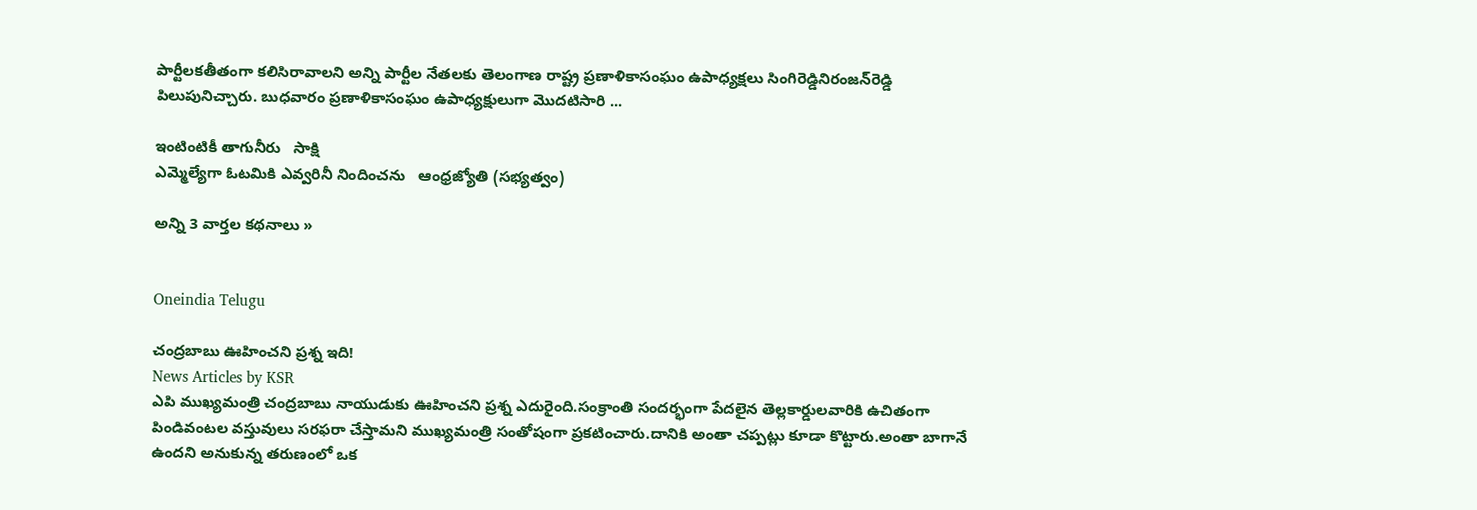పార్టీలకతీతంగా కలిసిరావాలని అన్ని పార్టీల నేతలకు తెలంగాణ రాష్ట్ర ప్రణాళికాసంఘం ఉపాధ్యక్షలు సింగిరెడ్డినిరంజన్‌రెడ్డి పిలుపునిచ్చారు. బుధవారం ప్రణాళికాసంఘం ఉపాధ్యక్షులుగా మొదటిసారి ...

ఇంటింటికీ తాగునీరు   సాక్షి
ఎమ్మెల్యేగా ఓటమికి ఎవ్వరినీ నిందించను   ఆంధ్రజ్యోతి (సభ్యత్వం)

అన్ని 3 వార్తల కథనాలు »


Oneindia Telugu

చంద్రబాబు ఊహించని ప్రశ్న ఇది!
News Articles by KSR
ఎపి ముఖ్యమంత్రి చంద్రబాబు నాయుడుకు ఊహించని ప్రశ్న ఎదురైంది.సంక్రాంతి సందర్భంగా పేదలైన తెల్లకార్డులవారికి ఉచితంగా పిండివంటల వస్తువులు సరఫరా చేస్తామని ముఖ్యమంత్రి సంతోషంగా ప్రకటించారు.దానికి అంతా చప్పట్లు కూడా కొట్టారు.అంతా బాగానే ఉందని అనుకున్న తరుణంలో ఒక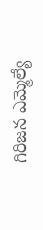గిరిజన ఎమ్మెల్యే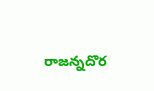రాజన్నదొర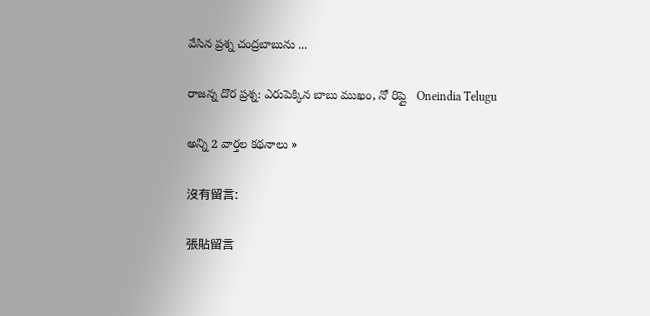వేసిన ప్రశ్న చంద్రబాబును ...

రాజన్న దొర ప్రశ్న: ఎరుపెక్కిన బాబు ముఖం, నో రిప్లై   Oneindia Telugu

అన్ని 2 వార్తల కథనాలు »

沒有留言:

張貼留言